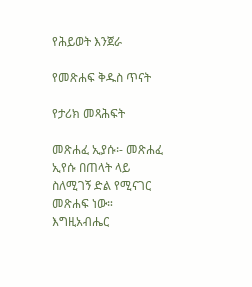የሕይወት እንጀራ

የመጽሐፍ ቅዱስ ጥናት

የታሪክ መጻሕፍት

መጽሐፈ ኢያሱ፡- መጽሐፈ ኢየሱ በጠላት ላይ ስለሚገኝ ድል የሚናገር መጽሐፍ ነው። እግዚአብሔር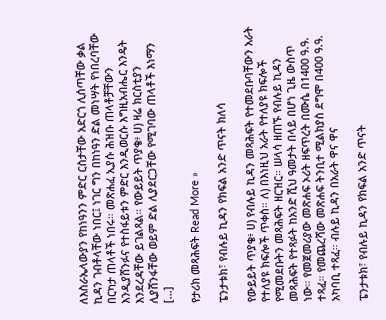ለእስራኤላውያን የከነዓንን ምድር ርስታቸው አድርጎ ሊሰጣቸው ቃል ኪዳን ገብቶላቸው ነበር፤ ነገር ግን በከነዓን ድል መነሣት የነበረባቸው በርካታ ጠላቶች ነበሩ። መጽሐፈ ኢያሱ ሕዝቡ ጠላቶቻቸውን እንዲያሸንፉና የተስፋይቱን ምድር እንዲወርሱ እግዚአብሔር እንዴት እንደረዳቸው ይገልጻል። የውይይት ጥያቄ፥ ሀ) ዛሬ ክርስቲያን ሊያሸንፋቸው ወይም ድል ሊያደርጋቸው የሚገባው ጠላቶች እነማን […]

የታሪክ መጻሕፍት Read More »

ፔንታቱክ፣ የብሉይ ኪዳን የክፍል አንድ ጥናት ክለሳ

የውይይት ጥያቄ፥ ሀ) የብሉይ ኪዳን መጻሕፍት የተመደቡባቸውን አራት የተለያዩ ክፍሎች ጥቀስ። ለ) በእነዚህ አራት የተለያዩ ክፍሎች የሚመደቡትን መጻሕፍት ዘርዝር። ሠላሳ ዘጠኙ የብሉይ ኪዳን መጻሕፍት የተጻፉት ከአንድ ሺህ ዓመታት በላይ በሆነ ጊዜ ውስጥ ነው። የመጀመሪያው መጽሐፍ ኦሪት ዘፍጥረት በሙሴ በ1400 ዓ.ዓ. ተጻፈ። የመጨረሻው መጽሐፍ ትንቢተ ሚልክያስ ደግሞ በ400 ዓ.ዓ. አካባቢ ተጻፈ። ብሉይ ኪዳን በአራት ዋና ዋና

ፔንታቱክ፣ የብሉይ ኪዳን የክፍል አንድ ጥናት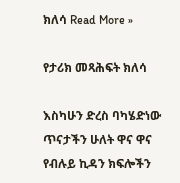ክለሳ Read More »

የታሪክ መጻሕፍት ክለሳ

እስካሁን ድረስ ባካሄድነው ጥናታችን ሁለት ዋና ዋና የብሉይ ኪዳን ክፍሎችን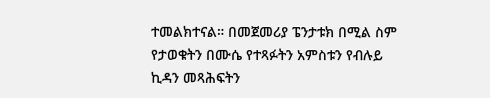ተመልክተናል። በመጀመሪያ ፔንታቱክ በሚል ስም የታወቁትን በሙሴ የተጻፉትን አምስቱን የብሉይ ኪዳን መጻሕፍትን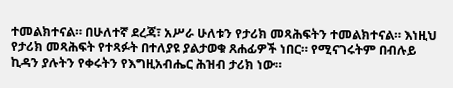ተመልክተናል። በሁለተኛ ደረጃ፣ አሥራ ሁለቱን የታሪክ መጻሕፍትን ተመልክተናል። እነዚህ የታሪክ መጻሕፍት የተጻፉት በተለያዩ ያልታወቁ ጸሐፊዎች ነበር። የሚናገሩትም በብሉይ ኪዳን ያሉትን የቀሩትን የእግዚአብሔር ሕዝብ ታሪክ ነው።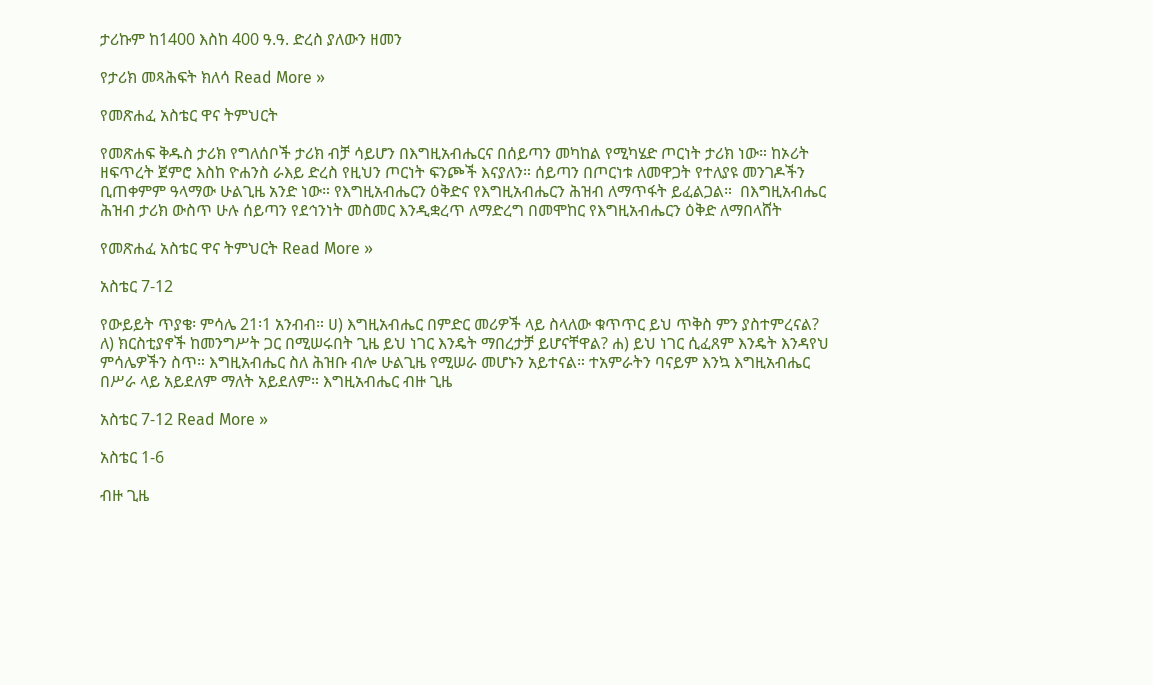ታሪኩም ከ1400 እስከ 400 ዓ.ዓ. ድረስ ያለውን ዘመን

የታሪክ መጻሕፍት ክለሳ Read More »

የመጽሐፈ አስቴር ዋና ትምህርት

የመጽሐፍ ቅዱስ ታሪክ የግለሰቦች ታሪክ ብቻ ሳይሆን በእግዚአብሔርና በሰይጣን መካከል የሚካሄድ ጦርነት ታሪክ ነው። ከኦሪት ዘፍጥረት ጀምሮ እስከ ዮሐንስ ራእይ ድረስ የዚህን ጦርነት ፍንጮች እናያለን። ሰይጣን በጦርነቱ ለመዋጋት የተለያዩ መንገዶችን ቢጠቀምም ዓላማው ሁልጊዜ አንድ ነው። የእግዚአብሔርን ዕቅድና የእግዚአብሔርን ሕዝብ ለማጥፋት ይፈልጋል።  በእግዚአብሔር ሕዝብ ታሪክ ውስጥ ሁሉ ሰይጣን የደኅንነት መስመር እንዲቋረጥ ለማድረግ በመሞከር የእግዚአብሔርን ዕቅድ ለማበላሸት

የመጽሐፈ አስቴር ዋና ትምህርት Read More »

አስቴር 7-12

የውይይት ጥያቄ፡ ምሳሌ 21፡1 አንብብ። ሀ) እግዚአብሔር በምድር መሪዎች ላይ ስላለው ቁጥጥር ይህ ጥቅስ ምን ያስተምረናል? ለ) ክርስቲያኖች ከመንግሥት ጋር በሚሠሩበት ጊዜ ይህ ነገር እንዴት ማበረታቻ ይሆናቸዋል? ሐ) ይህ ነገር ሲፈጸም እንዴት እንዳየህ ምሳሌዎችን ስጥ። እግዚአብሔር ስለ ሕዝቡ ብሎ ሁልጊዜ የሚሠራ መሆኑን አይተናል። ተአምራትን ባናይም እንኳ እግዚአብሔር በሥራ ላይ አይደለም ማለት አይደለም። እግዚአብሔር ብዙ ጊዜ

አስቴር 7-12 Read More »

አስቴር 1-6

ብዙ ጊዜ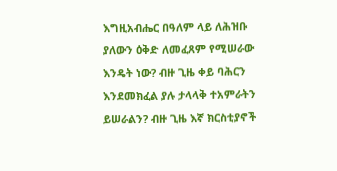እግዚአብሔር በዓለም ላይ ለሕዝቡ ያለውን ዕቅድ ለመፈጸም የሚሠራው እንዴት ነው? ብዙ ጊዜ ቀይ ባሕርን እንደመክፈል ያሉ ታላላቅ ተአምራትን ይሠራልን? ብዙ ጊዜ እኛ ክርስቲያኖች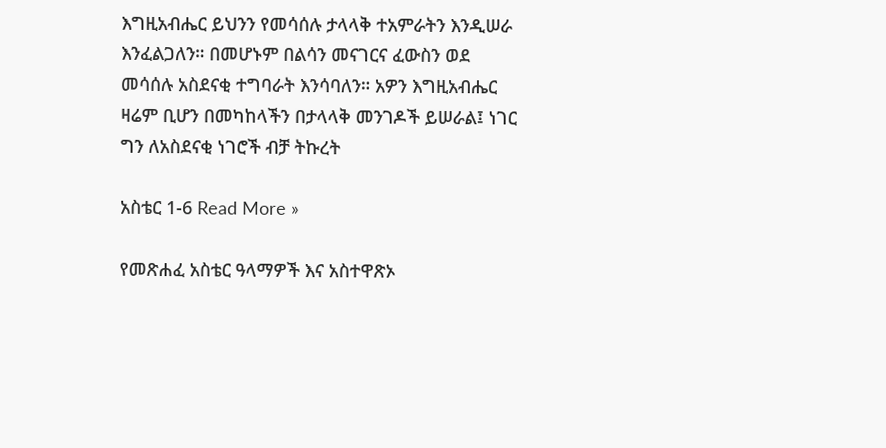እግዚአብሔር ይህንን የመሳሰሉ ታላላቅ ተአምራትን እንዲሠራ እንፈልጋለን። በመሆኑም በልሳን መናገርና ፈውስን ወደ መሳሰሉ አስደናቂ ተግባራት እንሳባለን። አዎን እግዚአብሔር ዛሬም ቢሆን በመካከላችን በታላላቅ መንገዶች ይሠራል፤ ነገር ግን ለአስደናቂ ነገሮች ብቻ ትኩረት

አስቴር 1-6 Read More »

የመጽሐፈ አስቴር ዓላማዎች እና አስተዋጽኦ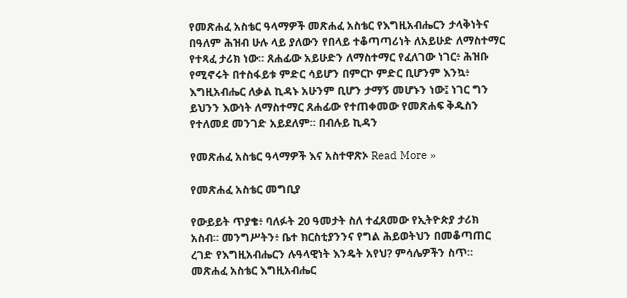የመጽሐፈ አስቴር ዓላማዎች መጽሐፈ አስቴር የእግዚአብሔርን ታላቅነትና በዓለም ሕዝብ ሁሉ ላይ ያለውን የበላይ ተቆጣጣሪነት ለአይሁድ ለማስተማር የተጻፈ ታሪክ ነው። ጸሐፊው አይሁድን ለማስተማር የፈለገው ነገር፥ ሕዝቡ የሚኖሩት በተስፋይቱ ምድር ሳይሆን በምርኮ ምድር ቢሆንም እንኳ፥ እግዚአብሔር ለቃል ኪዳኑ አሁንም ቢሆን ታማኝ መሆኑን ነው፤ ነገር ግን ይህንን እውነት ለማስተማር ጸሐፊው የተጠቀመው የመጽሐፍ ቅዱስን የተለመደ መንገድ አይደለም። በብሉይ ኪዳን

የመጽሐፈ አስቴር ዓላማዎች እና አስተዋጽኦ Read More »

የመጽሐፈ አስቴር መግቢያ

የውይይት ጥያቄ፥ ባለፉት 20 ዓመታት ስለ ተፈጸመው የኢትዮጵያ ታሪክ አስብ። መንግሥትን፥ ቤተ ክርስቲያንንና የግል ሕይወትህን በመቆጣጠር ረገድ የእግዚአብሔርን ሉዓላዊነት እንዴት አየህ? ምሳሌዎችን ስጥ። መጽሐፈ አስቴር እግዚአብሔር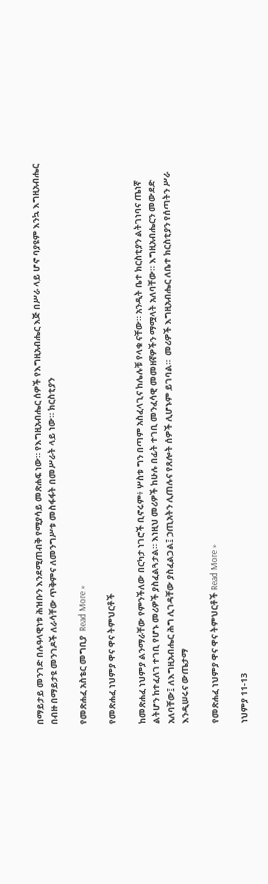በማይታይ መንገድ በሉዓላዊነቱ ሕዝቡን እንደሚጠብቅ የሚያሳይ መጽሐፍ ነው። የእግዚአብሔር ሰዎች የእግዚአብሔር እጅ በሥራ ላይ ሆኖ ባያዩም እንኳ እግዚአብሔር በብዙ በማይታዩ መንገዶች ለራሳቸው ጥቅምና ለመንግሥቱ መስፋፋት በመሥራት ላይ ነው። ክርስቲያን

የመጽሐፈ አስቴር መግቢያ  Read More »

የመጽሐፈ ነህምያ ዋና ዋና ትምህርቶች

ከመጽሐፈ ነህምያ ልንማራቸው የምንችለው በርካታ ነገሮች ቢኖሩም፥ ሦስቱ ግን በጣም አስፈላጊና ከሌሉቹ የላቁ ናቸው። አንዲት ቤተ ክርስቲያን ልትገነባና ጤነኛ ልትሆን ከተፈለገ ተገቢ የሆኑ መሪዎች ያስፈልጓታል። እነዚህ መሪዎች ከሁሉ በፊት ተገቢ መንፈሳዊ መመዘኛዎችን ማሟላት አለባቸው። እግዚአብሔርን መውደድ አለባቸው፤ ለእግዚአብሔር ሕግ ሊገዳቸው ያስፈልጋል፤ ኃጢአትን ሊጠሉና የጸሎት ሰዎች ሊሆኑም ይገባል።  መሪዎች እግዚአብሔር ለቤተ ክርስቲያን የሰጣትን ሥራ እንዲሠሩና ውጤታማ

የመጽሐፈ ነህምያ ዋና ዋና ትምህርቶች Read More »

ነህምያ 11-13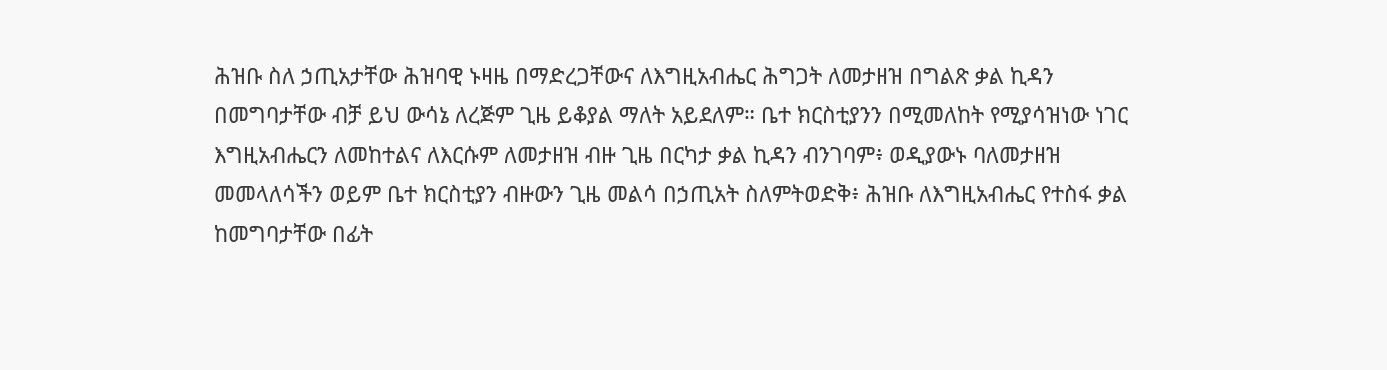ሕዝቡ ስለ ኃጢአታቸው ሕዝባዊ ኑዛዜ በማድረጋቸውና ለእግዚአብሔር ሕግጋት ለመታዘዝ በግልጽ ቃል ኪዳን በመግባታቸው ብቻ ይህ ውሳኔ ለረጅም ጊዜ ይቆያል ማለት አይደለም። ቤተ ክርስቲያንን በሚመለከት የሚያሳዝነው ነገር እግዚአብሔርን ለመከተልና ለእርሱም ለመታዘዝ ብዙ ጊዜ በርካታ ቃል ኪዳን ብንገባም፥ ወዲያውኑ ባለመታዘዝ መመላለሳችን ወይም ቤተ ክርስቲያን ብዙውን ጊዜ መልሳ በኃጢአት ስለምትወድቅ፥ ሕዝቡ ለእግዚአብሔር የተስፋ ቃል ከመግባታቸው በፊት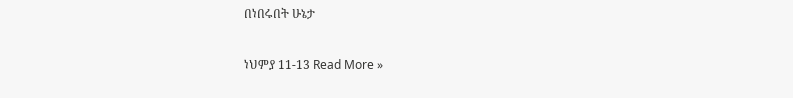በነበሩበት ሁኔታ

ነህምያ 11-13 Read More »